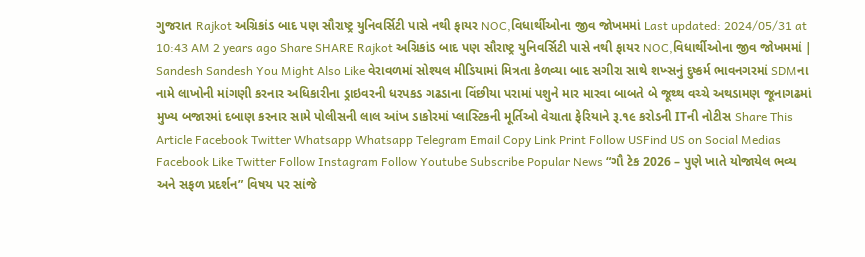ગુજરાત Rajkot અગ્રિકાંડ બાદ પણ સૌરાષ્ટ્ર યુનિવર્સિટી પાસે નથી ફાયર NOC,વિધાર્થીઓના જીવ જોખમમાં Last updated: 2024/05/31 at 10:43 AM 2 years ago Share SHARE Rajkot અગ્રિકાંડ બાદ પણ સૌરાષ્ટ્ર યુનિવર્સિટી પાસે નથી ફાયર NOC,વિધાર્થીઓના જીવ જોખમમાં | Sandesh Sandesh You Might Also Like વેરાવળમાં સોશ્યલ મીડિયામાં મિત્રતા કેળવ્યા બાદ સગીરા સાથે શખ્સનું દુષ્કર્મ ભાવનગરમાં SDMના નામે લાખોની માંગણી કરનાર અધિકારીના ડ્રાઇવરની ધરપકડ ગઢડાના વિંછીયા પરામાં પશુને માર મારવા બાબતે બે જૂથ્થ વચ્ચે અથડામણ જૂનાગઢમાં મુખ્ય બજારમાં દબાણ કરનાર સામે પોલીસની લાલ આંખ ડાકોરમાં પ્લાસ્ટિકની મૂર્તિઓ વેચાતા ફેરિયાને રૂ.૧૯ કરોડની ITની નોટીસ Share This Article Facebook Twitter Whatsapp Whatsapp Telegram Email Copy Link Print Follow USFind US on Social Medias Facebook Like Twitter Follow Instagram Follow Youtube Subscribe Popular News “ગૌ ટેક 2026 – પુણે ખાતે યોજાયેલ ભવ્ય અને સફળ પ્રદર્શન” વિષય પર સાંજે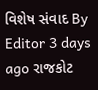વિશેષ સંવાદ By Editor 3 days ago રાજકોટ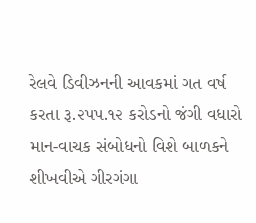રેલવે ડિવીઝનની આવકમાં ગત વર્ષ કરતા રૂ.૨પપ.૧૨ કરોડનો જંગી વધારો માન-વાચક સંબોધનો વિશે બાળકને શીખવીએ ગીરગંગા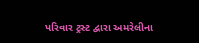પરિવાર ટ્રસ્ટ દ્વારા અમરેલીના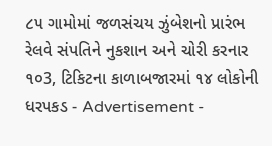૮૫ ગામોમાં જળસંચય ઝુંબેશનો પ્રારંભ રેલવે સંપતિને નુકશાન અને ચોરી કરનાર ૧૦3, ટિકિટના કાળાબજારમાં ૧૪ લોકોની ધરપકડ - Advertisement -